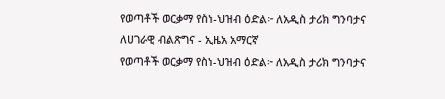የወጣቶች ወርቃማ የስነ-ህዝብ ዕድል፦ ለአዲስ ታሪክ ግንባታና ለሀገራዊ ብልጽግና - ኢዜአ አማርኛ
የወጣቶች ወርቃማ የስነ-ህዝብ ዕድል፦ ለአዲስ ታሪክ ግንባታና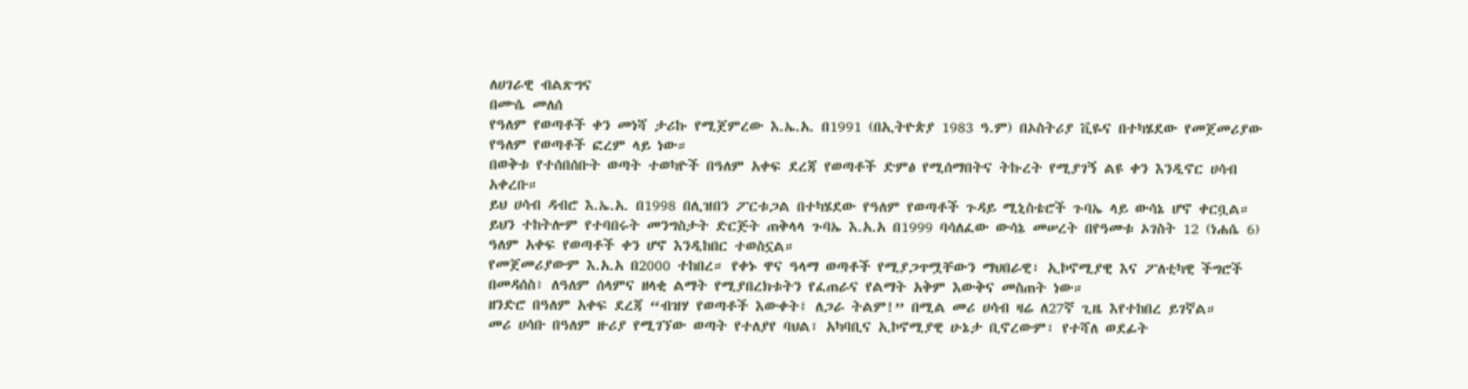ለሀገራዊ ብልጽግና
በሙሴ መለሰ
የዓለም የወጣቶች ቀን መነሻ ታሪኩ የሚጀምረው እ.ኤ.አ. በ1991 (በኢትዮጵያ 1983 ዓ.ም) በኦስትሪያ ቪዬና በተካሄደው የመጀመሪያው የዓለም የወጣቶች ፎረም ላይ ነው።
በወቅቱ የተሰበሰቡት ወጣት ተወካዮች በዓለም አቀፍ ደረጃ የወጣቶች ድምፅ የሚሰማበትና ትኩረት የሚያገኝ ልዩ ቀን እንዲኖር ሀሳብ አቀረቡ።
ይህ ሀሳብ ዳብሮ እ.ኤ.አ. በ1998 በሊዝበን ፖርቱጋል በተካሄደው የዓለም የወጣቶች ጉዳይ ሚኒስቴሮች ጉባኤ ላይ ውሳኔ ሆኖ ቀርቧል።
ይህን ተከትሎም የተባበሩት መንግስታት ድርጅት ጠቅላላ ጉባኤ እ.አ.አ በ1999 ባሳለፈው ውሳኔ መሠረት በየዓመቱ ኦገስት 12 (ነሐሴ 6) ዓለም አቀፍ የወጣቶች ቀን ሆኖ እንዲከበር ተወስኗል።
የመጀመሪያውም እ.አ.አ በ2000 ተከበረ። የቀኑ ዋና ዓላማ ወጣቶች የሚያጋጥሟቸውን ማህበራዊ፣ ኢኮኖሚያዊ እና ፖለቲካዊ ችግሮች በመዳሰስ፣ ለዓለም ሰላምና ዘላቂ ልማት የሚያበረክቱትን የፈጠራና የልማት አቅም እውቅና መስጠት ነው።
ዘንድሮ በዓለም አቀፍ ደረጃ “ብዝሃ የወጣቶች እውቀት፤ ለጋራ ትልም!” በሚል መሪ ሀሳብ ዛሬ ለ27ኛ ጊዜ እየተከበረ ይገኛል።
መሪ ሀሳቡ በዓለም ዙሪያ የሚገኘው ወጣት የተለያየ ባህል፣ አካባቢና ኢኮኖሚያዊ ሁኔታ ቢኖረውም፣ የተሻለ ወደፊት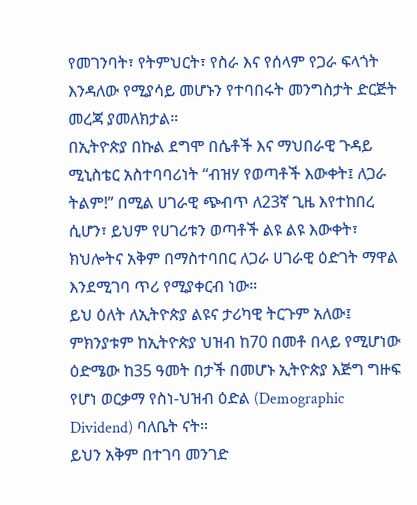የመገንባት፣ የትምህርት፣ የስራ እና የሰላም የጋራ ፍላጎት እንዳለው የሚያሳይ መሆኑን የተባበሩት መንግስታት ድርጅት መረጃ ያመለክታል።
በኢትዮጵያ በኩል ደግሞ በሴቶች እና ማህበራዊ ጉዳይ ሚኒስቴር አስተባባሪነት “ብዝሃ የወጣቶች እውቀት፤ ለጋራ ትልም!” በሚል ሀገራዊ ጭብጥ ለ23ኛ ጊዜ እየተከበረ ሲሆን፣ ይህም የሀገሪቱን ወጣቶች ልዩ ልዩ እውቀት፣ ክህሎትና አቅም በማስተባበር ለጋራ ሀገራዊ ዕድገት ማዋል እንደሚገባ ጥሪ የሚያቀርብ ነው።
ይህ ዕለት ለኢትዮጵያ ልዩና ታሪካዊ ትርጉም አለው፤ ምክንያቱም ከኢትዮጵያ ህዝብ ከ70 በመቶ በላይ የሚሆነው ዕድሜው ከ35 ዓመት በታች በመሆኑ ኢትዮጵያ እጅግ ግዙፍ የሆነ ወርቃማ የስነ-ህዝብ ዕድል (Demographic Dividend) ባለቤት ናት።
ይህን አቅም በተገባ መንገድ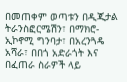በመጠቀም ወጣቱን በዲጂታል ትራንስፎርሜሽን፣ በማክሮ-ኢኮኖሚ ግንባታ፣ በአረንጓዴ አሻራ፣ በበጎ አድራጎት እና በፈጠራ ስራዎች ላይ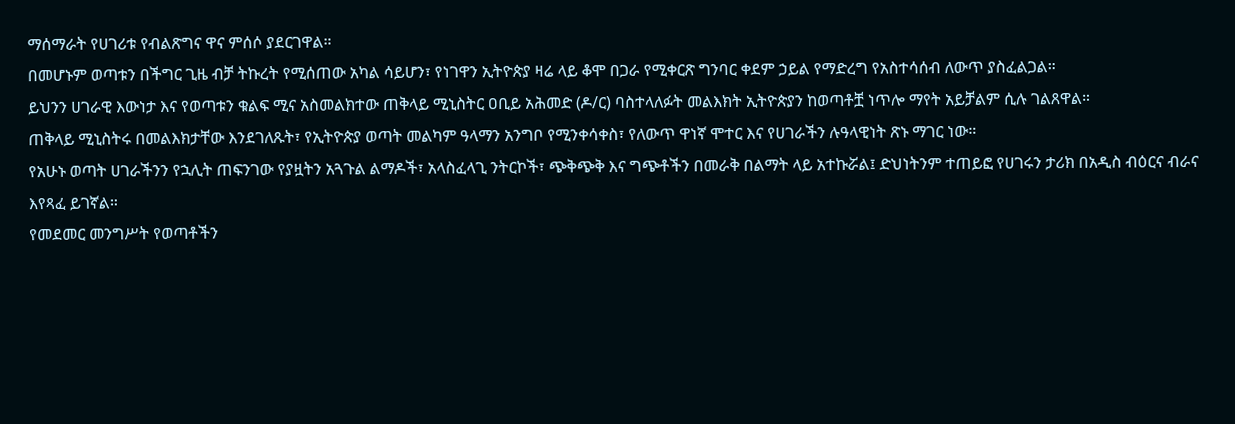ማሰማራት የሀገሪቱ የብልጽግና ዋና ምሰሶ ያደርገዋል።
በመሆኑም ወጣቱን በችግር ጊዜ ብቻ ትኩረት የሚሰጠው አካል ሳይሆን፣ የነገዋን ኢትዮጵያ ዛሬ ላይ ቆሞ በጋራ የሚቀርጽ ግንባር ቀደም ኃይል የማድረግ የአስተሳሰብ ለውጥ ያስፈልጋል።
ይህንን ሀገራዊ እውነታ እና የወጣቱን ቁልፍ ሚና አስመልክተው ጠቅላይ ሚኒስትር ዐቢይ አሕመድ (ዶ/ር) ባስተላለፉት መልእክት ኢትዮጵያን ከወጣቶቿ ነጥሎ ማየት አይቻልም ሲሉ ገልጸዋል።
ጠቅላይ ሚኒስትሩ በመልእክታቸው እንደገለጹት፣ የኢትዮጵያ ወጣት መልካም ዓላማን አንግቦ የሚንቀሳቀስ፣ የለውጥ ዋነኛ ሞተር እና የሀገራችን ሉዓላዊነት ጽኑ ማገር ነው።
የአሁኑ ወጣት ሀገራችንን የኋሊት ጠፍንገው የያዟትን አጓጉል ልማዶች፣ አላስፈላጊ ንትርኮች፣ ጭቅጭቅ እና ግጭቶችን በመራቅ በልማት ላይ አተኩሯል፤ ድህነትንም ተጠይፎ የሀገሩን ታሪክ በአዲስ ብዕርና ብራና እየጻፈ ይገኛል።
የመደመር መንግሥት የወጣቶችን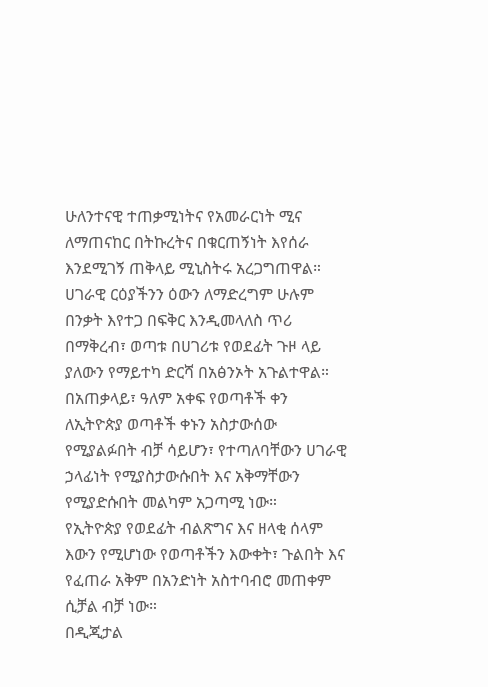ሁለንተናዊ ተጠቃሚነትና የአመራርነት ሚና ለማጠናከር በትኩረትና በቁርጠኝነት እየሰራ እንደሚገኝ ጠቅላይ ሚኒስትሩ አረጋግጠዋል።
ሀገራዊ ርዕያችንን ዕውን ለማድረግም ሁሉም በንቃት እየተጋ በፍቅር እንዲመላለስ ጥሪ በማቅረብ፣ ወጣቱ በሀገሪቱ የወደፊት ጉዞ ላይ ያለውን የማይተካ ድርሻ በአፅንኦት አጉልተዋል።
በአጠቃላይ፣ ዓለም አቀፍ የወጣቶች ቀን ለኢትዮጵያ ወጣቶች ቀኑን አስታውሰው የሚያልፉበት ብቻ ሳይሆን፣ የተጣለባቸውን ሀገራዊ ኃላፊነት የሚያስታውሱበት እና አቅማቸውን የሚያድሱበት መልካም አጋጣሚ ነው።
የኢትዮጵያ የወደፊት ብልጽግና እና ዘላቂ ሰላም እውን የሚሆነው የወጣቶችን እውቀት፣ ጉልበት እና የፈጠራ አቅም በአንድነት አስተባብሮ መጠቀም ሲቻል ብቻ ነው።
በዲጂታል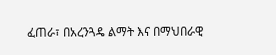ፈጠራ፣ በአረንጓዴ ልማት እና በማህበራዊ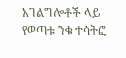አገልግሎቶች ላይ የወጣቱ ንቁ ተሳትፎ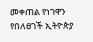መቀጠል የነገዋን የበለፀገች ኢትዮጵያ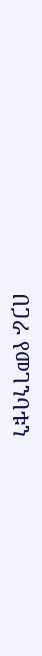በጋራ የመገንባቱን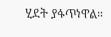ሂደት ያፋጥነዋል።